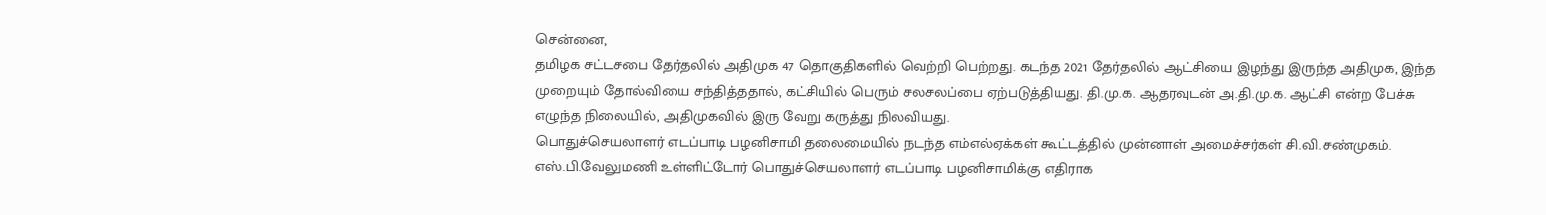சென்னை,
தமிழக சட்டசபை தேர்தலில் அதிமுக 47 தொகுதிகளில் வெற்றி பெற்றது. கடந்த 2021 தேர்தலில் ஆட்சியை இழந்து இருந்த அதிமுக, இந்த முறையும் தோல்வியை சந்தித்ததால், கட்சியில் பெரும் சலசலப்பை ஏற்படுத்தியது. தி.மு.க. ஆதரவுடன் அ.தி.மு.க. ஆட்சி என்ற பேச்சு எழுந்த நிலையில், அதிமுகவில் இரு வேறு கருத்து நிலவியது.
பொதுச்செயலாளர் எடப்பாடி பழனிசாமி தலைமையில் நடந்த எம்எல்ஏக்கள் கூட்டத்தில் முன்னாள் அமைச்சர்கள் சி.வி.சண்முகம். எஸ்.பி.வேலுமணி உள்ளிட்டோர் பொதுச்செயலாளர் எடப்பாடி பழனிசாமிக்கு எதிராக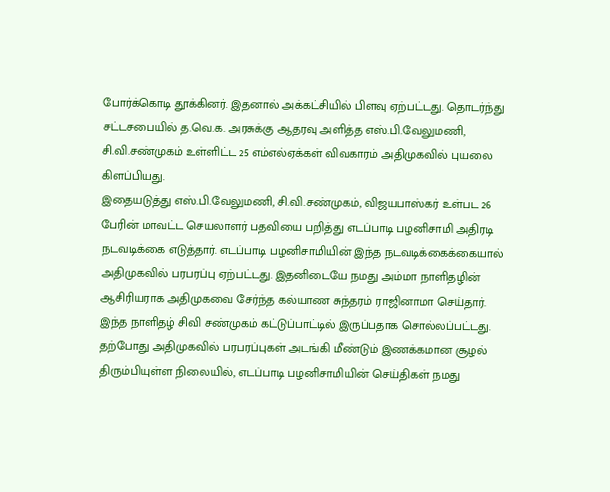போர்க்கொடி தூக்கினர். இதனால் அக்கட்சியில் பிளவு ஏற்பட்டது. தொடர்ந்து சட்டசபையில் த.வெ.க. அரசுக்கு ஆதரவு அளித்த எஸ்.பி.வேலுமணி, சி.வி.சண்முகம் உள்ளிட்ட 25 எம்எல்ஏக்கள் விவகாரம் அதிமுகவில் புயலை கிளப்பியது.
இதையடுத்து எஸ்.பி.வேலுமணி, சி.வி.சண்முகம், விஜயபாஸ்கர் உள்பட 26 பேரின் மாவட்ட செயலாளர் பதவியை பறித்து எடப்பாடி பழனிசாமி அதிரடி நடவடிக்கை எடுத்தார். எடப்பாடி பழனிசாமியின் இந்த நடவடிக்கைக்கையால் அதிமுகவில் பரபரப்பு ஏற்பட்டது. இதனிடையே நமது அம்மா நாளிதழின் ஆசிரியராக அதிமுகவை சேர்ந்த கல்யாண சுந்தரம் ராஜினாமா செய்தார். இந்த நாளிதழ் சிவி சண்முகம் கட்டுப்பாட்டில் இருப்பதாக சொல்லப்பட்டது. தற்போது அதிமுகவில் பரபரப்புகள் அடங்கி மீண்டும் இணக்கமான சூழல் திரும்பியுள்ள நிலையில், எடப்பாடி பழனிசாமியின் செய்திகள் நமது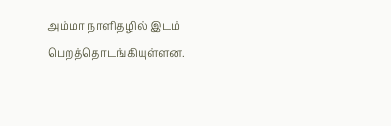அம்மா நாளிதழில் இடம் பெறத்தொடங்கியுள்ளன.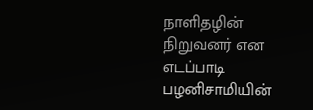நாளிதழின் நிறுவனர் என எடப்பாடி பழனிசாமியின்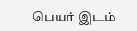பெயர் இடம்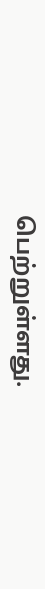பெற்றுள்ளது.